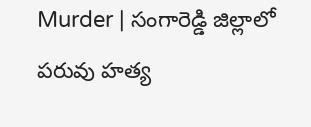Murder | సంగారెడ్డి జిల్లాలో పరువు హత్య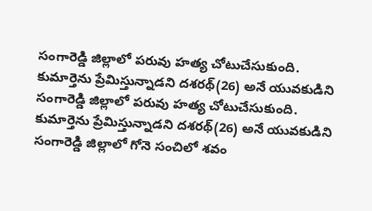సంగారెడ్డి జిల్లాలో పరువు హత్య చోటుచేసుకుంది. కుమార్తెను ప్రేమిస్తున్నాడని దశరథ్(26) అనే యువకుడిని
సంగారెడ్డి జిల్లాలో పరువు హత్య చోటుచేసుకుంది. కుమార్తెను ప్రేమిస్తున్నాడని దశరథ్(26) అనే యువకుడిని
సంగారెడ్డి జిల్లాలో గోనె సంచిలో శవం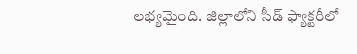లభ్యమైంది. జిల్లాలోని సీడ్ ఫ్యాక్టరీలో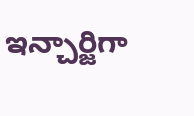ఇన్చార్జిగా